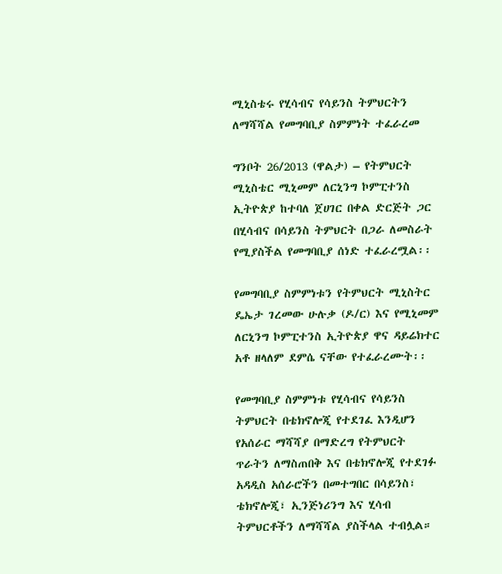ሚኒስቴሩ የሂሳብና የሳይንስ ትምህርትን ለማሻሻል የመግባቢያ ስምምነት ተፈራረመ

ግንቦት 26/2013 (ዋልታ) – የትምህርት ሚኒስቴር ሚኒመም ለርኒንግ ኮምፒተንስ ኢትዮጵያ ከተባለ ጀሀገር በቀል ድርጅት ጋር በሂሳብና በሳይንስ ትምህርት በጋራ ለመስራት የሚያስችል የመግባቢያ ሰነድ ተፈራረሟል፡፡

የመግባቢያ ስምምነቱን የትምህርት ሚኒስትር ዴኤታ ገረመው ሁሉቃ (ዶ/ር) እና የሚኒመም ለርኒንግ ኮምፒተንስ ኢትዮጵያ ዋና ዳይሬክተር አቶ ዘላለም ደምሴ ናቸው የተፈራረሙት፡፡

የመግባቢያ ስምምነቱ የሂሳብና የሳይንስ ትምህርት በቴክኖሎጂ የተደገፈ እንዲሆን የአሰራር ማሻሻያ በማድረግ የትምህርት ጥራትን ለማስጠበቅ እና በቴክኖሎጂ የተደገፉ አዳዲስ አሰራሮችን በመተግበር በሳይንስ፣ ቴክኖሎጂ፣ ኢንጅነሪንግ እና ሂሳብ ትምህርቶችን ለማሻሻል ያስችላል ተብሏል።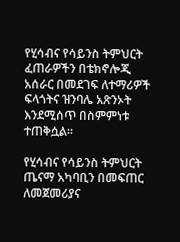የሂሳብና የሳይንስ ትምህርት ፈጠራዎችን በቴክኖሎጂ አሰራር በመደገፍ ለተማሪዎች ፍላጎትና ዝንባሌ አጽንኦት እንደሚሰጥ በስምምነቱ ተጠቅሷል።

የሂሳብና የሳይንስ ትምህርት ጤናማ አካባቢን በመፍጠር ለመጀመሪያና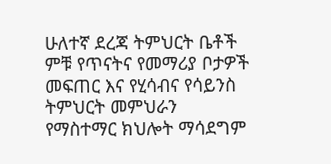ሁለተኛ ደረጃ ትምህርት ቤቶች ምቹ የጥናትና የመማሪያ ቦታዎች መፍጠር እና የሂሳብና የሳይንስ ትምህርት መምህራን የማስተማር ክህሎት ማሳደግም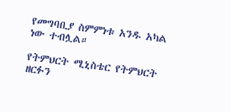የመግባቢያ ስምምነቱ አንዱ አካል ነው ተብሏል።

የትምህርት ሚኒስቴር የትምህርት ዘርፉን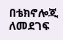በቴክኖሎጂ ለመደገፍ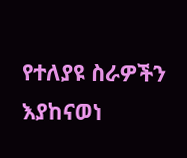የተለያዩ ስራዎችን እያከናወነ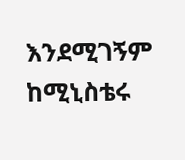እንደሚገኝም ከሚኒስቴሩ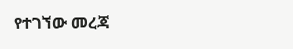የተገኘው መረጃ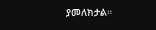ያመለክታል።